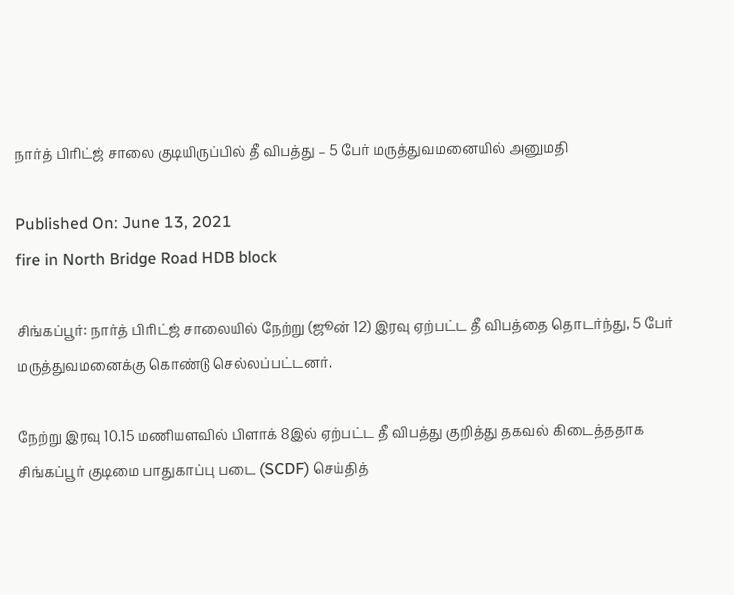நார்த் பிரிட்ஜ் சாலை குடியிருப்பில் தீ விபத்து – 5 பேர் மருத்துவமனையில் அனுமதி

Published On: June 13, 2021
fire in North Bridge Road HDB block

சிங்கப்பூர்: நார்த் பிரிட்ஜ் சாலையில் நேற்று (ஜூன் 12) இரவு ஏற்பட்ட தீ விபத்தை தொடர்ந்து, 5 பேர் மருத்துவமனைக்கு கொண்டு செல்லப்பட்டனர்.

நேற்று இரவு 10.15 மணியளவில் பிளாக் 8இல் ஏற்பட்ட தீ விபத்து குறித்து தகவல் கிடைத்ததாக சிங்கப்பூர் குடிமை பாதுகாப்பு படை (SCDF) செய்தித்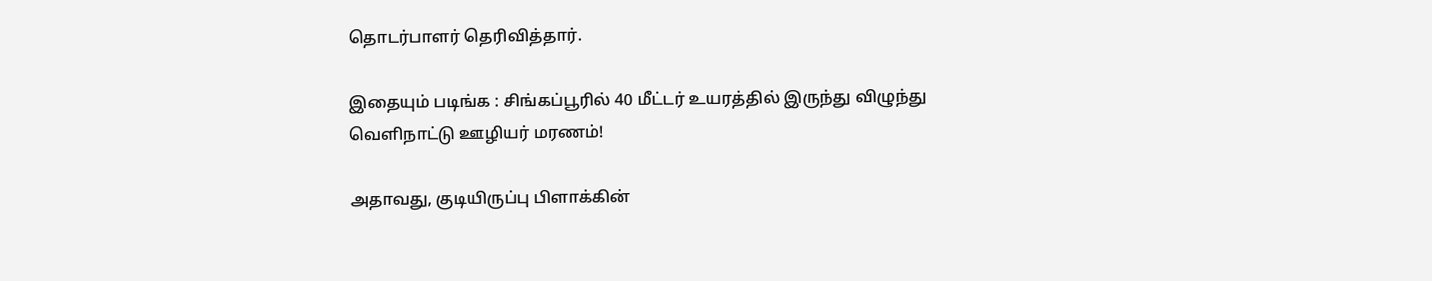தொடர்பாளர் தெரிவித்தார்.

இதையும் படிங்க : சிங்கப்பூரில் 40 மீட்டர் உயரத்தில் இருந்து விழுந்து வெளிநாட்டு ஊழியர் மரணம்!

அதாவது, குடியிருப்பு பிளாக்கின்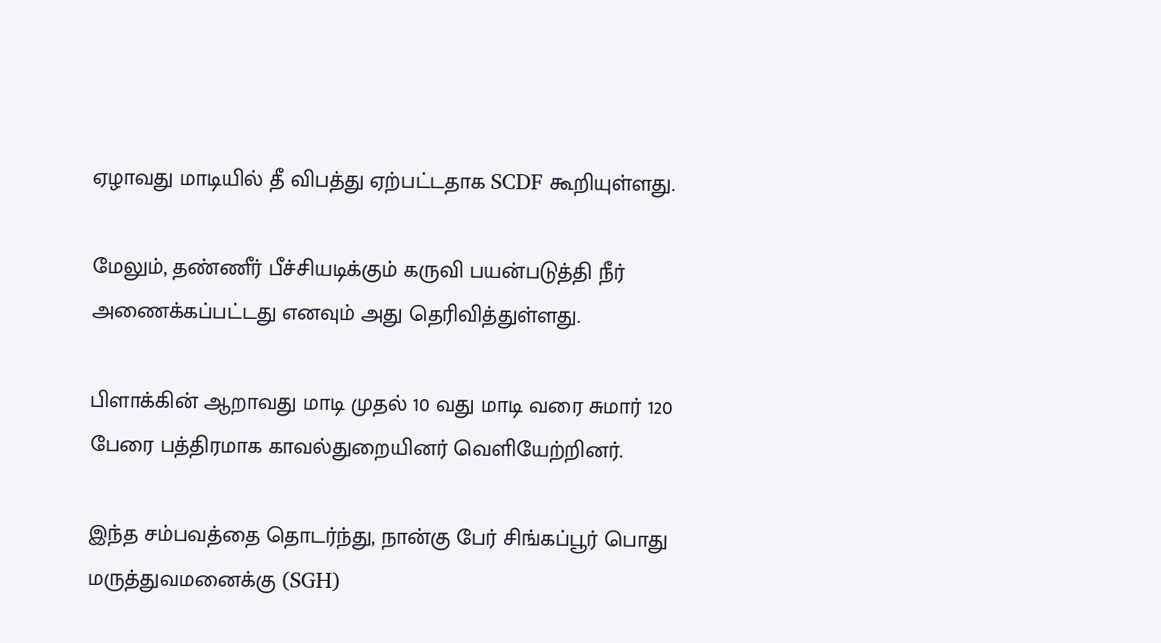ஏழாவது மாடியில் தீ விபத்து ஏற்பட்டதாக SCDF கூறியுள்ளது.

மேலும், தண்ணீர் பீச்சியடிக்கும் கருவி பயன்படுத்தி நீர் அணைக்கப்பட்டது எனவும் அது தெரிவித்துள்ளது.

பிளாக்கின் ஆறாவது மாடி முதல் 10 வது மாடி வரை சுமார் 120 பேரை பத்திரமாக காவல்துறையினர் வெளியேற்றினர்.

இந்த சம்பவத்தை தொடர்ந்து, நான்கு பேர் சிங்கப்பூர் பொது மருத்துவமனைக்கு (SGH)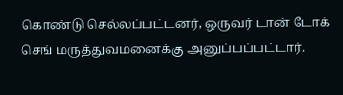கொண்டு செல்லப்பட்டனர், ஒருவர் டான் டோக் செங் மருத்துவமனைக்கு அனுப்பப்பட்டார்.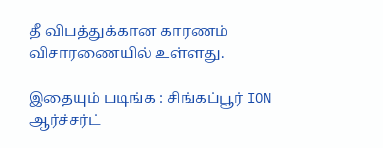தீ விபத்துக்கான காரணம் விசாரணையில் உள்ளது.

இதையும் படிங்க : சிங்கப்பூர் ION ஆர்ச்சர்ட்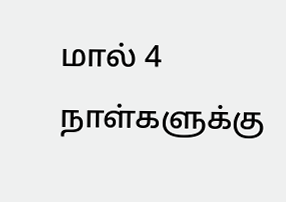மால் 4 நாள்களுக்கு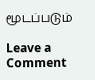மூடப்படும்

Leave a Comment